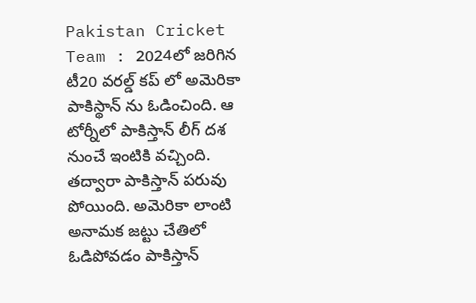Pakistan Cricket Team : 2024లో జరిగిన టీ20 వరల్డ్ కప్ లో అమెరికా పాకిస్థాన్ ను ఓడించింది. ఆ టోర్నీలో పాకిస్తాన్ లీగ్ దశ నుంచే ఇంటికి వచ్చింది. తద్వారా పాకిస్తాన్ పరువు పోయింది. అమెరికా లాంటి అనామక జట్టు చేతిలో ఓడిపోవడం పాకిస్తాన్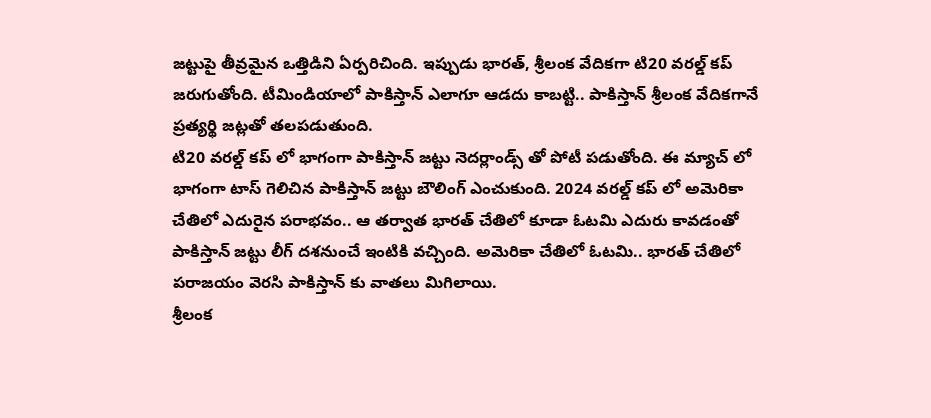జట్టుపై తీవ్రమైన ఒత్తిడిని ఏర్పరిచింది. ఇప్పుడు భారత్, శ్రీలంక వేదికగా టి20 వరల్డ్ కప్ జరుగుతోంది. టీమిండియాలో పాకిస్తాన్ ఎలాగూ ఆడదు కాబట్టి.. పాకిస్తాన్ శ్రీలంక వేదికగానే ప్రత్యర్థి జట్లతో తలపడుతుంది.
టి20 వరల్డ్ కప్ లో భాగంగా పాకిస్తాన్ జట్టు నెదర్లాండ్స్ తో పోటీ పడుతోంది. ఈ మ్యాచ్ లో భాగంగా టాస్ గెలిచిన పాకిస్తాన్ జట్టు బౌలింగ్ ఎంచుకుంది. 2024 వరల్డ్ కప్ లో అమెరికా చేతిలో ఎదురైన పరాభవం.. ఆ తర్వాత భారత్ చేతిలో కూడా ఓటమి ఎదురు కావడంతో పాకిస్తాన్ జట్టు లీగ్ దశనుంచే ఇంటికి వచ్చింది. అమెరికా చేతిలో ఓటమి.. భారత్ చేతిలో పరాజయం వెరసి పాకిస్తాన్ కు వాతలు మిగిలాయి.
శ్రీలంక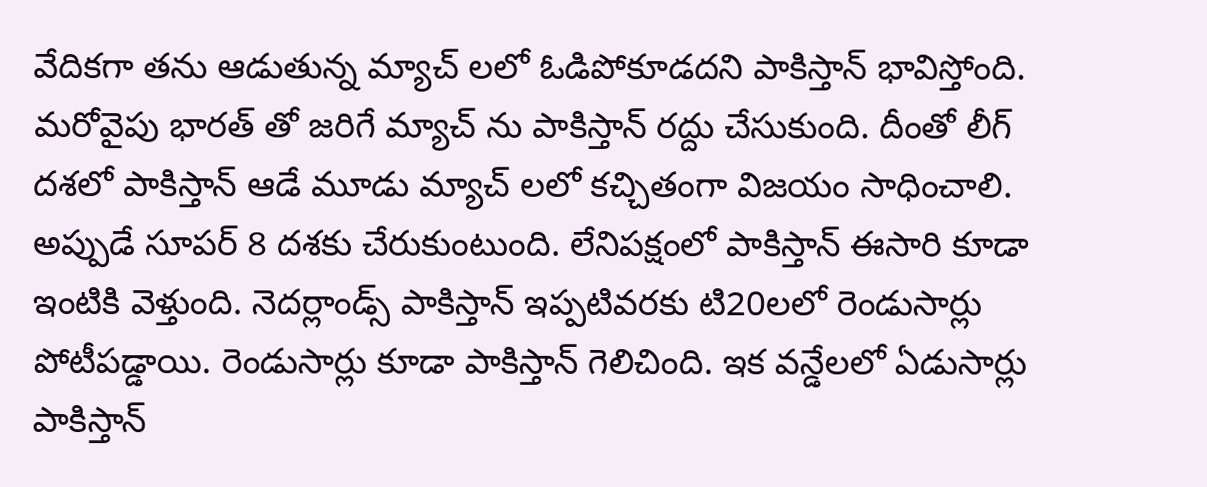వేదికగా తను ఆడుతున్న మ్యాచ్ లలో ఓడిపోకూడదని పాకిస్తాన్ భావిస్తోంది. మరోవైపు భారత్ తో జరిగే మ్యాచ్ ను పాకిస్తాన్ రద్దు చేసుకుంది. దీంతో లీగ్ దశలో పాకిస్తాన్ ఆడే మూడు మ్యాచ్ లలో కచ్చితంగా విజయం సాధించాలి. అప్పుడే సూపర్ 8 దశకు చేరుకుంటుంది. లేనిపక్షంలో పాకిస్తాన్ ఈసారి కూడా ఇంటికి వెళ్తుంది. నెదర్లాండ్స్ పాకిస్తాన్ ఇప్పటివరకు టి20లలో రెండుసార్లు పోటీపడ్డాయి. రెండుసార్లు కూడా పాకిస్తాన్ గెలిచింది. ఇక వన్డేలలో ఏడుసార్లు పాకిస్తాన్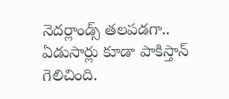నెదర్లాండ్స్ తలపడగా.. ఏడుసార్లు కూడా పాకిస్తాన్ గెలిచింది.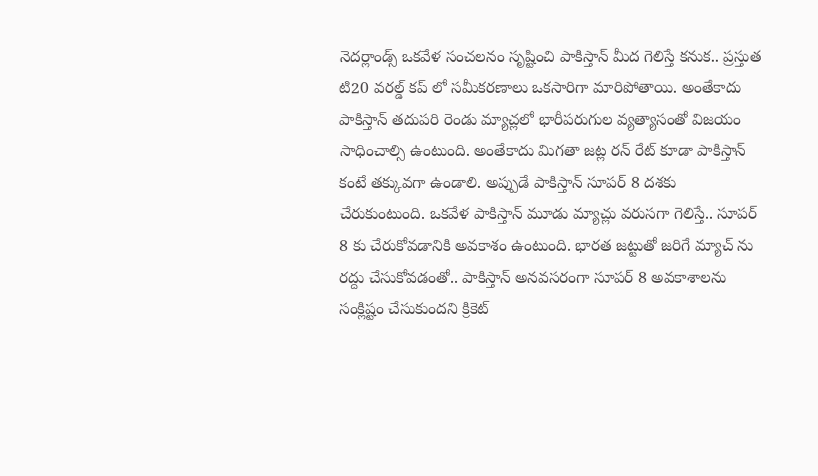నెదర్లాండ్స్ ఒకవేళ సంచలనం సృష్టించి పాకిస్తాన్ మీద గెలిస్తే కనుక.. ప్రస్తుత టి20 వరల్డ్ కప్ లో సమీకరణాలు ఒకసారిగా మారిపోతాయి. అంతేకాదు పాకిస్తాన్ తదుపరి రెండు మ్యాచ్లలో భారీపరుగుల వ్యత్యాసంతో విజయం సాధించాల్సి ఉంటుంది. అంతేకాదు మిగతా జట్ల రన్ రేట్ కూడా పాకిస్తాన్ కంటే తక్కువగా ఉండాలి. అప్పుడే పాకిస్తాన్ సూపర్ 8 దశకు చేరుకుంటుంది. ఒకవేళ పాకిస్తాన్ మూడు మ్యాచ్లు వరుసగా గెలిస్తే.. సూపర్ 8 కు చేరుకోవడానికి అవకాశం ఉంటుంది. భారత జట్టుతో జరిగే మ్యాచ్ ను రద్దు చేసుకోవడంతో.. పాకిస్తాన్ అనవసరంగా సూపర్ 8 అవకాశాలను సంక్లిష్టం చేసుకుందని క్రికెట్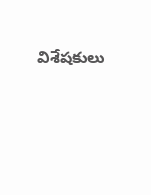విశేషకులు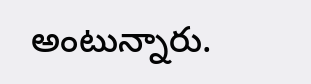అంటున్నారు.